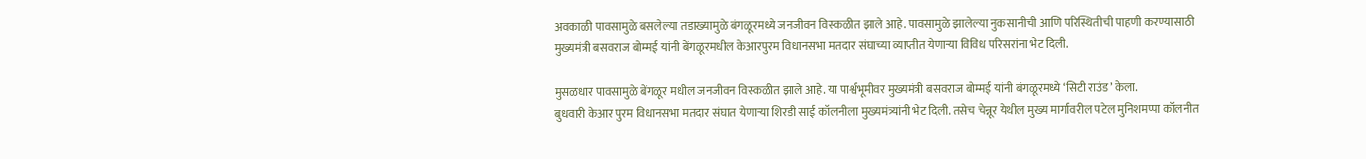अवकाळी पावसामुळे बसलेल्या तडाख्यामुळे बंगळूरमध्ये जनजीवन विस्कळीत झाले आहे. पावसामुळे झालेल्या नुकसानीची आणि परिस्थितीची पाहणी करण्यासाठी मुख्यमंत्री बसवराज बोम्मई यांनी बेंगळूरमधील केआरपुरम विधानसभा मतदार संघाच्या व्याप्तीत येणाऱ्या विविध परिसरांना भेट दिली.

मुसळधार पावसामुळे बेंगळूर मधील जनजीवन विस्कळीत झाले आहे. या पार्श्वभूमीवर मुख्यमंत्री बसवराज बोम्मई यांनी बंगळूरमध्ये ‘सिटी राउंड’ केला.
बुधवारी केआर पुरम विधानसभा मतदार संघात येणाऱ्या शिरडी साई कॉलनीला मुख्यमंत्र्यांनी भेट दिली. तसेच चेन्नूर येथील मुख्य मार्गावरील पटेल मुनिशमप्पा कॉलनीत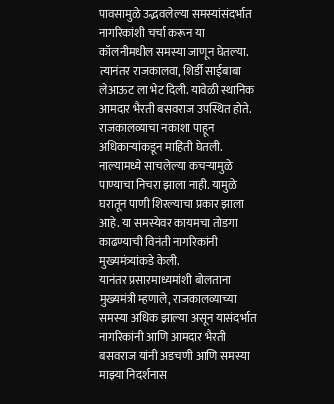पावसामुळे उद्भवलेल्या समस्यांसंदर्भात नागरिकांशी चर्चा करून या कॉलनीमधील समस्या जाणून घेतल्या. त्यानंतर राजकालवा, शिर्डी साईबाबा लेआऊट ला भेट दिली. यावेळी स्थानिक आमदार भैरती बसवराज उपस्थित होते. राजकालव्याचा नकाशा पाहून अधिकाऱ्यांकडून माहिती घेतली. नाल्यामध्ये साचलेल्या कचऱ्यामुळे पाण्याचा निचरा झाला नाही. यामुळे घरातून पाणी शिरल्याचा प्रकार झाला आहे. या समस्येवर कायमचा तोडगा काढण्याची विनंती नागरिकांनी मुख्यमंत्र्यांकडे केली.
यानंतर प्रसारमाध्यमांशी बोलताना मुख्यमंत्री म्हणाले, राजकालव्याच्या समस्या अधिक झाल्या असून यासंदर्भात नागरिकांनी आणि आमदार भैरती बसवराज यांनी अडचणी आणि समस्या माझ्या निदर्शनास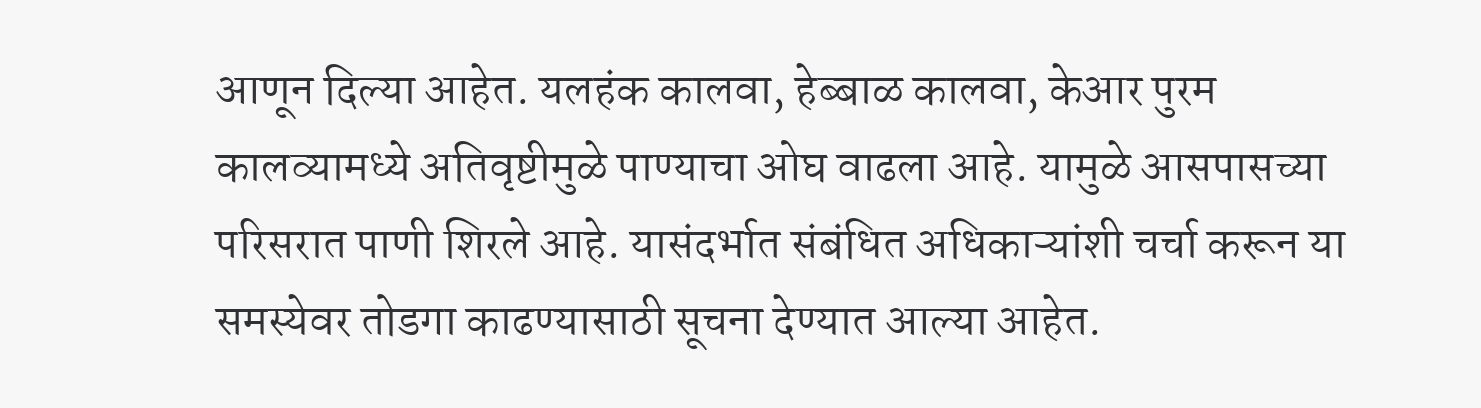आणून दिल्या आहेत. यलहंक कालवा, हेब्बाळ कालवा, केआर पुरम कालव्यामध्ये अतिवृष्टीमुळे पाण्याचा ओघ वाढला आहे. यामुळे आसपासच्या परिसरात पाणी शिरले आहे. यासंदर्भात संबंधित अधिकाऱ्यांशी चर्चा करून या समस्येवर तोडगा काढण्यासाठी सूचना देण्यात आल्या आहेत.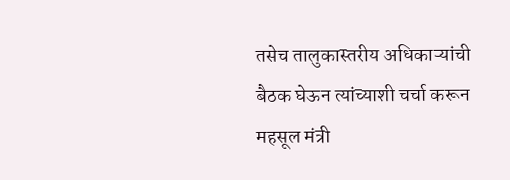तसेच तालुकास्तरीय अधिकाऱ्यांची बैठक घेऊन त्यांच्याशी चर्चा करून महसूल मंत्री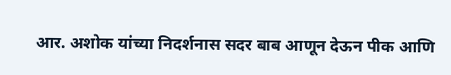आर. अशोक यांच्या निदर्शनास सदर बाब आणून देऊन पीक आणि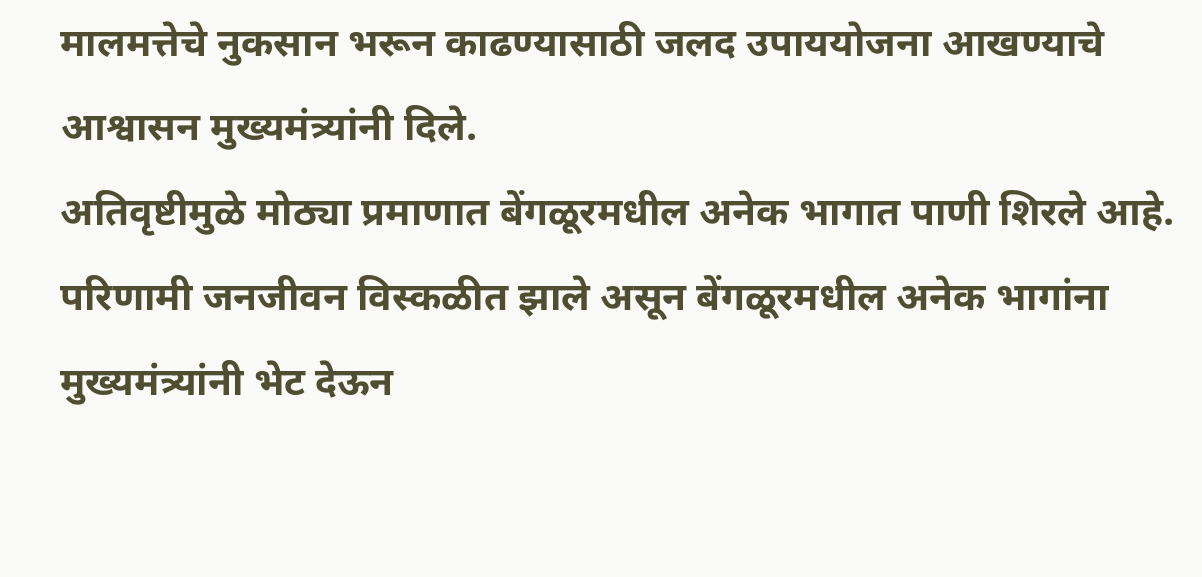मालमत्तेचे नुकसान भरून काढण्यासाठी जलद उपाययोजना आखण्याचे आश्वासन मुख्यमंत्र्यांनी दिले.
अतिवृष्टीमुळे मोठ्या प्रमाणात बेंगळूरमधील अनेक भागात पाणी शिरले आहे. परिणामी जनजीवन विस्कळीत झाले असून बेंगळूरमधील अनेक भागांना मुख्यमंत्र्यांनी भेट देऊन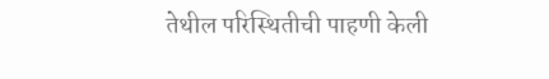तेथील परिस्थितीची पाहणी केली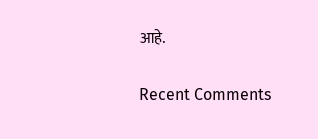आहे.


Recent Comments